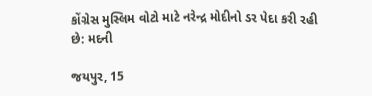કોંગ્રેસ મુસ્લિમ વોટો માટે નરેન્દ્ર મોદીનો ડર પેદા કરી રહી છે: મદની

જયપુર, 15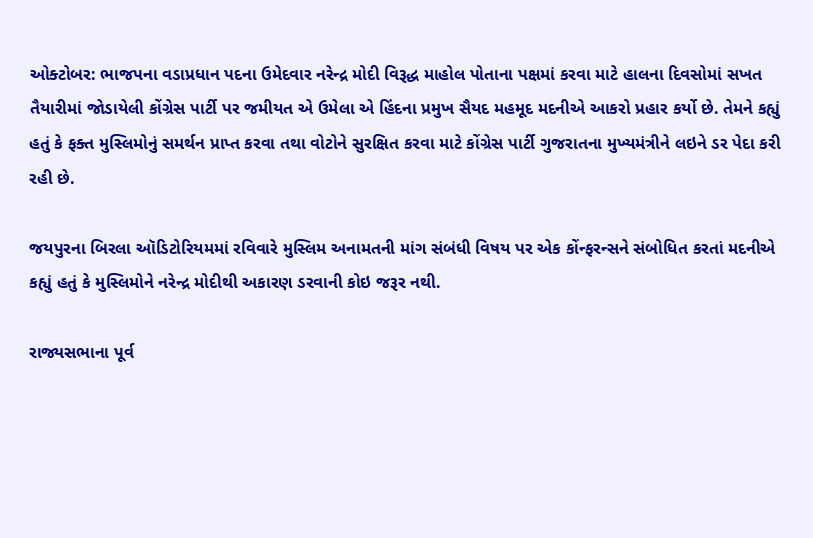ઓક્ટોબર: ભાજપના વડાપ્રધાન પદના ઉમેદવાર નરેન્દ્ર મોદી વિરૂદ્ધ માહોલ પોતાના પક્ષમાં કરવા માટે હાલના દિવસોમાં સખત તૈયારીમાં જોડાયેલી કોંગ્રેસ પાર્ટી પર જમીયત એ ઉમેલા એ હિંદના પ્રમુખ સૈયદ મહમૂદ મદનીએ આકરો પ્રહાર કર્યો છે. તેમને કહ્યું હતું કે ફક્ત મુસ્લિમોનું સમર્થન પ્રાપ્ત કરવા તથા વોટોને સુરક્ષિત કરવા માટે કોંગ્રેસ પાર્ટી ગુજરાતના મુખ્યમંત્રીને લઇને ડર પેદા કરી રહી છે.

જયપુરના બિરલા ઑડિટોરિયમમાં રવિવારે મુસ્લિમ અનામતની માંગ સંબંધી વિષય પર એક કોંન્ફરન્સને સંબોધિત કરતાં મદનીએ કહ્યું હતું કે મુસ્લિમોને નરેન્દ્ર મોદીથી અકારણ ડરવાની કોઇ જરૂર નથી.

રાજ્યસભાના પૂર્વ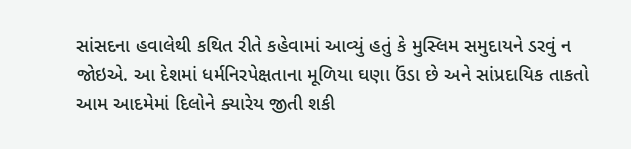સાંસદના હવાલેથી કથિત રીતે કહેવામાં આવ્યું હતું કે મુસ્લિમ સમુદાયને ડરવું ન જોઇએ. આ દેશમાં ધર્મનિરપેક્ષતાના મૂળિયા ઘણા ઉંડા છે અને સાંપ્રદાયિક તાકતો આમ આદમેમાં દિલોને ક્યારેય જીતી શકી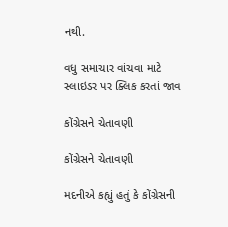નથી.

વધુ સમાચાર વાંચવા માટે સ્લાઇડર પર ક્લિક કરતાં જાવ

કોંગ્રેસને ચેતાવણી

કોંગ્રેસને ચેતાવણી

મદનીએ કહ્યું હતું કે કોંગ્રેસની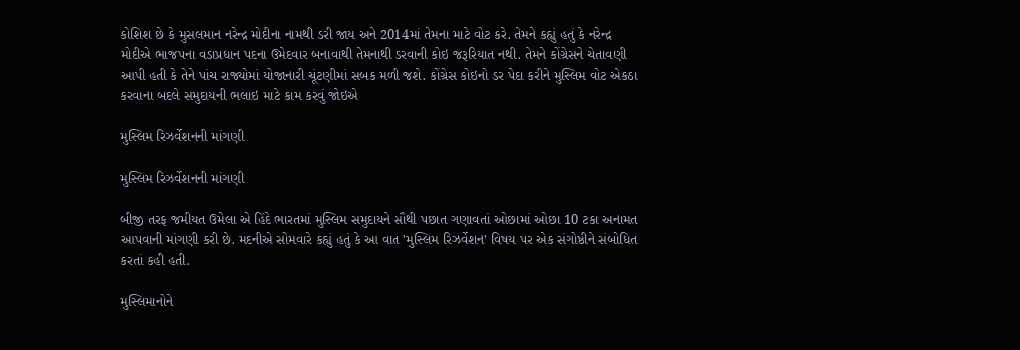કોશિશ છે કે મુસલમાન નરેન્દ્ર મોદીના નામથી ડરી જાય અને 2014માં તેમના માટે વોટ કરે. તેમને કહ્યું હતું કે નરેન્દ્ર મોદીએ ભાજપના વડાપ્રધાન પદના ઉમેદવાર બનાવાથી તેમનાથી ડરવાની કોઇ જરૂરિયાત નથી. તેમને કોંગ્રેસને ચેતાવણી આપી હતી કે તેને પાંચ રાજ્યોમાં યોજાનારી ચૂંટણીમાં સબક મળી જશે. કોંગ્રેસ કોઇનો ડર પેદા કરીને મુસ્લિમ વોટ એકઠા કરવાના બદલે સમુદાયની ભલાઇ માટે કામ કરવું જોઇએ

મુસ્લિમ રિઝર્વેશનની માંગણી

મુસ્લિમ રિઝર્વેશનની માંગણી

બીજી તરફ જમીયત ઉમેલા એ હિંદે ભારતમાં મુસ્લિમ સમુદાયને સૌથી પછાત ગણાવતાં ઓછામાં ઓછા 10 ટકા અનામત આપવાની માંગણી કરી છે. મદનીએ સોમવારે કહ્યું હતું કે આ વાત 'મુસ્લિમ રિઝર્વેશન' વિષય પર એક સંગોષ્ઠીને સંબોધિત કરતાં કહી હતી.

મુસ્લિમાનોને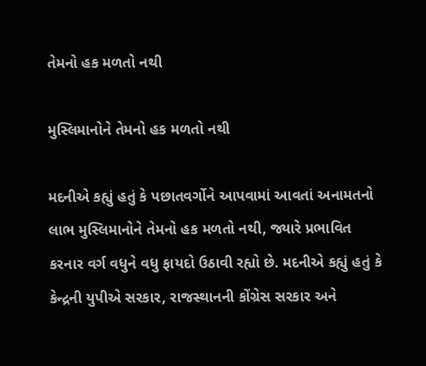તેમનો હક મળતો નથી

મુસ્લિમાનોને તેમનો હક મળતો નથી

મદનીએ કહ્યું હતું કે પછાતવર્ગોને આપવામાં આવતાં અનામતનો લાભ મુસ્લિમાનોને તેમનો હક મળતો નથી, જ્યારે પ્રભાવિત કરનાર વર્ગ વધુને વધુ ફાયદો ઉઠાવી રહ્યો છે. મદનીએ કહ્યું હતું કે કેન્દ્રની યુપીએ સરકાર, રાજસ્થાનની કોંગ્રેસ સરકાર અને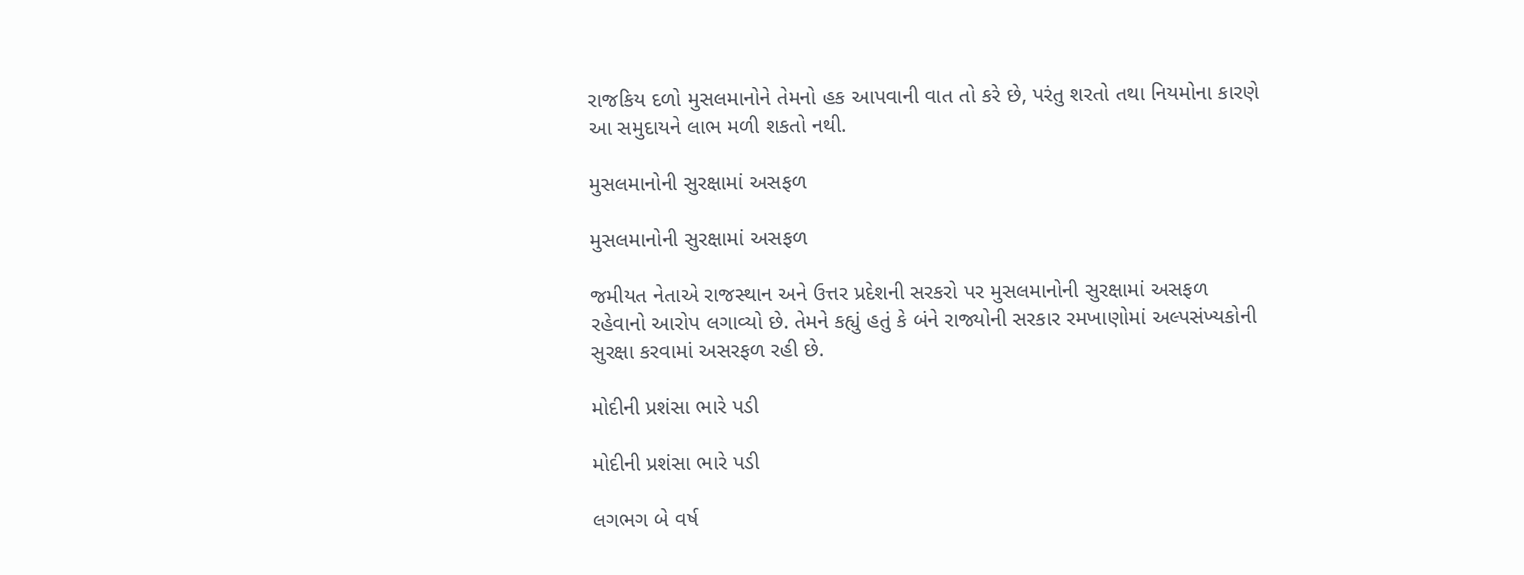રાજકિય દળો મુસલમાનોને તેમનો હક આપવાની વાત તો કરે છે, પરંતુ શરતો તથા નિયમોના કારણે આ સમુદાયને લાભ મળી શકતો નથી.

મુસલમાનોની સુરક્ષામાં અસફળ

મુસલમાનોની સુરક્ષામાં અસફળ

જમીયત નેતાએ રાજસ્થાન અને ઉત્તર પ્રદેશની સરકરો પર મુસલમાનોની સુરક્ષામાં અસફળ રહેવાનો આરોપ લગાવ્યો છે. તેમને કહ્યું હતું કે બંને રાજ્યોની સરકાર રમખાણોમાં અલ્પસંખ્યકોની સુરક્ષા કરવામાં અસરફળ રહી છે.

મોદીની પ્રશંસા ભારે પડી

મોદીની પ્રશંસા ભારે પડી

લગભગ બે વર્ષ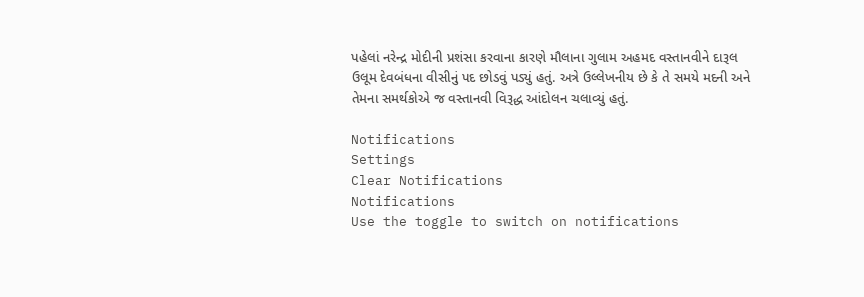પહેલાં નરેન્દ્ર મોદીની પ્રશંસા કરવાના કારણે મૌલાના ગુલામ અહમદ વસ્તાનવીને દારૂલ ઉલૂમ દેવબંધના વીસીનું પદ છોડવું પડ્યું હતું. અત્રે ઉલ્લેખનીય છે કે તે સમયે મદની અને તેમના સમર્થકોએ જ વસ્તાનવી વિરૂદ્ધ આંદોલન ચલાવ્યું હતું.

Notifications
Settings
Clear Notifications
Notifications
Use the toggle to switch on notifications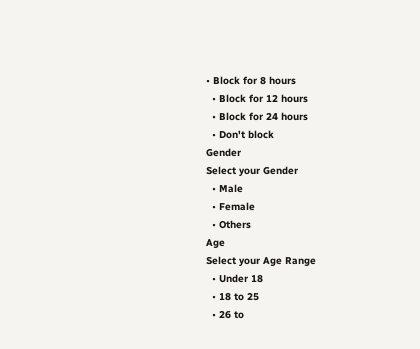• Block for 8 hours
  • Block for 12 hours
  • Block for 24 hours
  • Don't block
Gender
Select your Gender
  • Male
  • Female
  • Others
Age
Select your Age Range
  • Under 18
  • 18 to 25
  • 26 to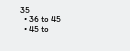35
  • 36 to 45
  • 45 to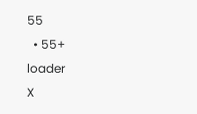55
  • 55+
loader
X